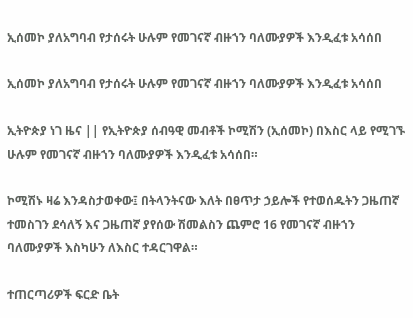ኢሰመኮ ያለአግባብ የታሰሩት ሁሉም የመገናኛ ብዙኀን ባለሙያዎች እንዲፈቱ አሳሰበ

ኢሰመኮ ያለአግባብ የታሰሩት ሁሉም የመገናኛ ብዙኀን ባለሙያዎች እንዲፈቱ አሳሰበ

ኢትዮጵያ ነገ ዜና || የኢትዮጵያ ሰብዓዊ መብቶች ኮሚሽን (ኢሰመኮ) በእስር ላይ የሚገኙ ሁሉም የመገናኛ ብዙኀን ባለሙያዎች እንዲፈቱ አሳሰበ።

ኮሚሽኑ ዛሬ እንዳስታወቀው፤ በትላንትናው እለት በፀጥታ ኃይሎች የተወሰዱትን ጋዜጠኛ ተመስገን ደሳለኝ እና ጋዜጠኛ ያየሰው ሽመልስን ጨምሮ 16 የመገናኛ ብዙኀን ባለሙያዎች እስካሁን ለእስር ተዳርገዋል።

ተጠርጣሪዎች ፍርድ ቤት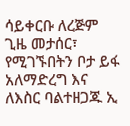ሳይቀርቡ ለረጅም ጊዜ መታሰር፣ የሚገኙበትን ቦታ ይፋ አለማድረግ እና ለእስር ባልተዘጋጁ ኢ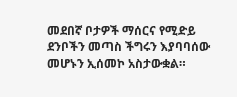መደበኛ ቦታዎች ማሰርና የሚድይ ደንቦችን መጣስ ችግሩን እያባባሰው መሆኑን ኢሰመኮ አስታውቋል።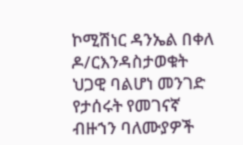ኮሚሽነር ዳንኤል በቀለ ዶ/ርእንዳስታወቁት ህጋዊ ባልሆነ መንገድ የታሰሩት የመገናኛ ብዙኀን ባለሙያዎች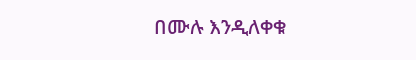በሙሉ እንዲለቀቁ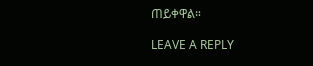ጠይቀዋል።

LEAVE A REPLY